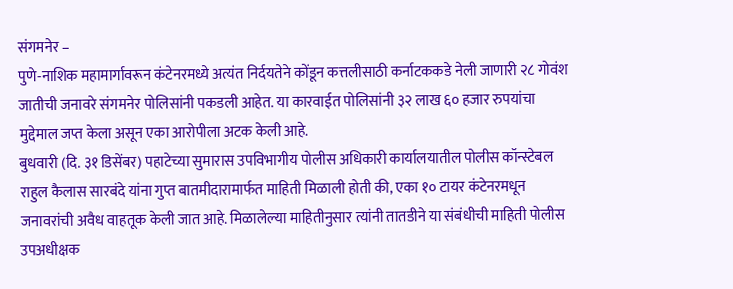संगमनेर –
पुणे-नाशिक महामार्गावरून कंटेनरमध्ये अत्यंत निर्दयतेने कोंडून कत्तलीसाठी कर्नाटककडे नेली जाणारी २८ गोवंश जातीची जनावरे संगमनेर पोलिसांनी पकडली आहेत. या कारवाईत पोलिसांनी ३२ लाख ६० हजार रुपयांचा मुद्देमाल जप्त केला असून एका आरोपीला अटक केली आहे.
बुधवारी (दि. ३१ डिसेंबर) पहाटेच्या सुमारास उपविभागीय पोलीस अधिकारी कार्यालयातील पोलीस कॉन्स्टेबल राहुल कैलास सारबंदे यांना गुप्त बातमीदारामार्फत माहिती मिळाली होती की, एका १० टायर कंटेनरमधून जनावरांची अवैध वाहतूक केली जात आहे. मिळालेल्या माहितीनुसार त्यांनी तातडीने या संबंधीची माहिती पोलीस उपअधीक्षक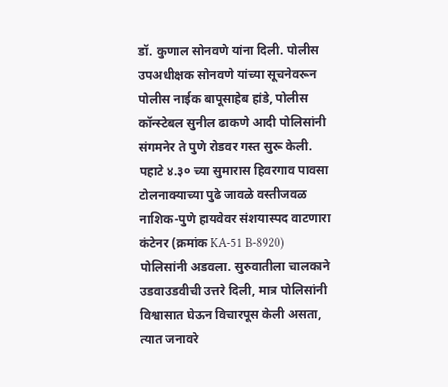डॉ. कुणाल सोनवणे यांना दिली. पोलीस उपअधीक्षक सोनवणे यांच्या सूचनेवरून पोलीस नाईक बापूसाहेब हांडे, पोलीस कॉन्स्टेबल सुनील ढाकणे आदी पोलिसांनी संगमनेर ते पुणे रोडवर गस्त सुरू केली.
पहाटे ४.३० च्या सुमारास हिवरगाव पावसा टोलनाक्याच्या पुढे जावळे वस्तीजवळ नाशिक-पुणे हायवेवर संशयास्पद वाटणारा कंटेनर (क्रमांक KA-51 B-8920) पोलिसांनी अडवला. सुरुवातीला चालकाने उडवाउडवीची उत्तरे दिली, मात्र पोलिसांनी विश्वासात घेऊन विचारपूस केली असता, त्यात जनावरे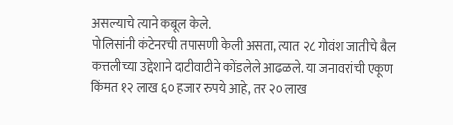असल्याचे त्याने कबूल केले.
पोलिसांनी कंटेनरची तपासणी केली असता, त्यात २८ गोवंश जातीचे बैल कत्तलीच्या उद्देशाने दाटीवाटीने कोंडलेले आढळले. या जनावरांची एकूण किंमत १२ लाख ६० हजार रुपये आहे, तर २० लाख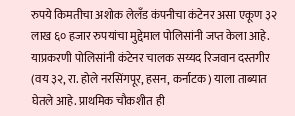रुपये किमतीचा अशोक लेलँड कंपनीचा कंटेनर असा एकूण ३२ लाख ६० हजार रुपयांचा मुद्देमाल पोलिसांनी जप्त केला आहे.
याप्रकरणी पोलिसांनी कंटेनर चालक सय्यद रिजवान दस्तगीर (वय ३२, रा. होले नरसिंगपूर, हसन, कर्नाटक) याला ताब्यात घेतले आहे. प्राथमिक चौकशीत ही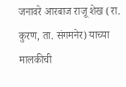जनावरे आरबाज राजू शेख (रा. कुरण, ता. संगमनेर) याच्या मालकीची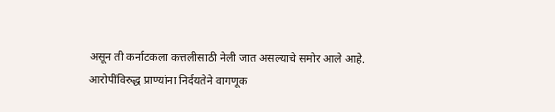असून ती कर्नाटकला कत्तलीसाठी नेली जात असल्याचे समोर आले आहे.
आरोपींविरुद्ध प्राण्यांना निर्दयतेने वागणूक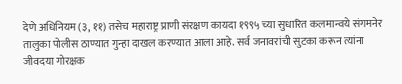देणे अधिनियम (३, ११) तसेच महाराष्ट्र प्राणी संरक्षण कायदा १९९५ च्या सुधारित कलमान्वये संगमनेर तालुका पोलीस ठाण्यात गुन्हा दाखल करण्यात आला आहे. सर्व जनावरांची सुटका करून त्यांना जीवदया गोरक्षक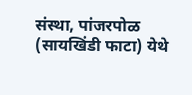संस्था, पांजरपोळ (सायखिंडी फाटा) येथे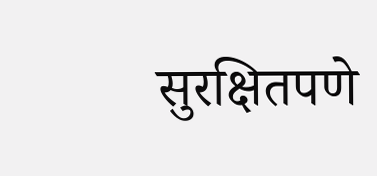सुरक्षितपणे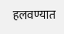हलवण्यात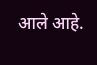आले आहे.